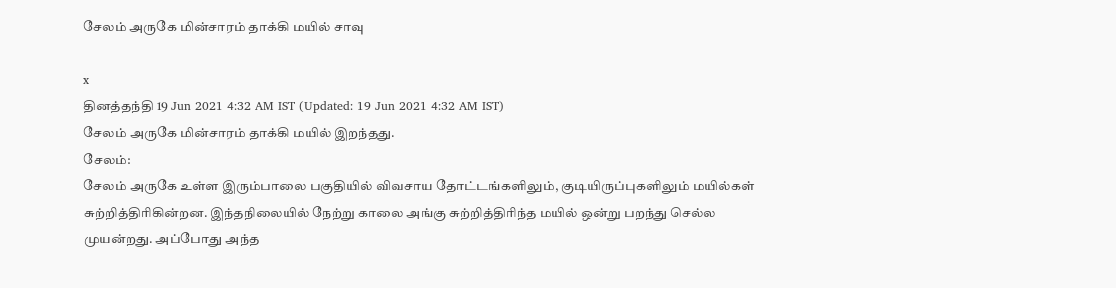சேலம் அருகே மின்சாரம் தாக்கி மயில் சாவு

x
தினத்தந்தி 19 Jun 2021 4:32 AM IST (Updated: 19 Jun 2021 4:32 AM IST)
சேலம் அருகே மின்சாரம் தாக்கி மயில் இறந்தது.
சேலம்:
சேலம் அருகே உள்ள இரும்பாலை பகுதியில் விவசாய தோட்டங்களிலும், குடியிருப்புகளிலும் மயில்கள் சுற்றித்திரிகின்றன. இந்தநிலையில் நேற்று காலை அங்கு சுற்றித்திரிந்த மயில் ஒன்று பறந்து செல்ல முயன்றது. அப்போது அந்த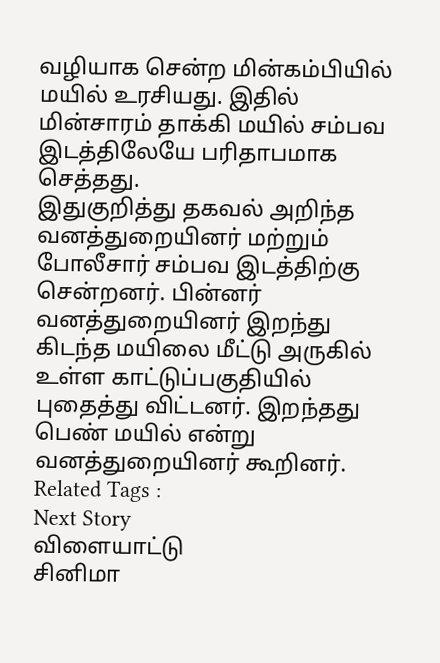வழியாக சென்ற மின்கம்பியில் மயில் உரசியது. இதில் மின்சாரம் தாக்கி மயில் சம்பவ இடத்திலேயே பரிதாபமாக செத்தது.
இதுகுறித்து தகவல் அறிந்த வனத்துறையினர் மற்றும் போலீசார் சம்பவ இடத்திற்கு சென்றனர். பின்னர் வனத்துறையினர் இறந்து கிடந்த மயிலை மீட்டு அருகில் உள்ள காட்டுப்பகுதியில் புதைத்து விட்டனர். இறந்தது பெண் மயில் என்று வனத்துறையினர் கூறினர்.
Related Tags :
Next Story
விளையாட்டு
சினிமா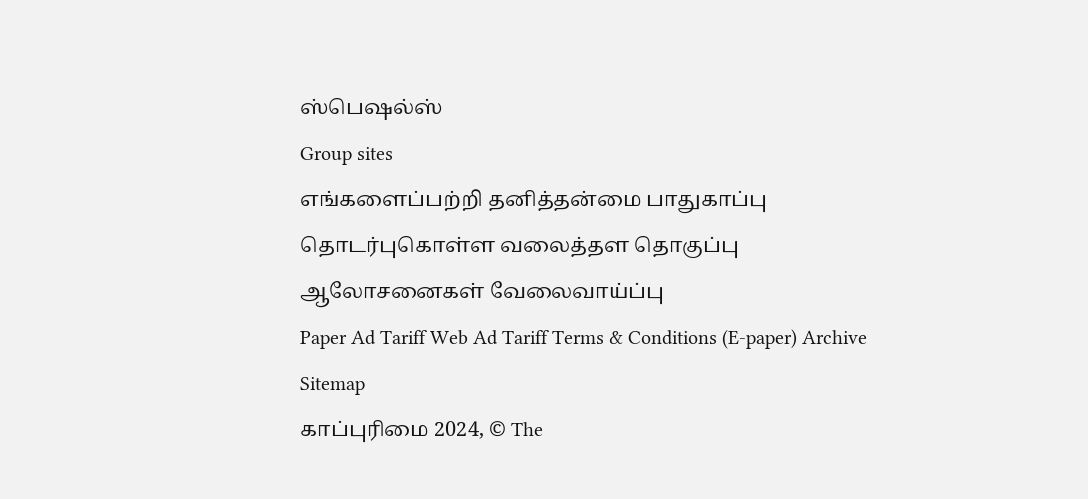ஸ்பெஷல்ஸ்
Group sites
எங்களைப்பற்றி தனித்தன்மை பாதுகாப்பு தொடர்புகொள்ள வலைத்தள தொகுப்பு ஆலோசனைகள் வேலைவாய்ப்பு
Paper Ad Tariff Web Ad Tariff Terms & Conditions (E-paper) Archive Sitemap
காப்புரிமை 2024, © The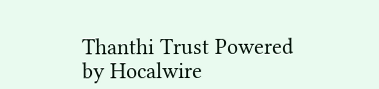Thanthi Trust Powered by Hocalwire